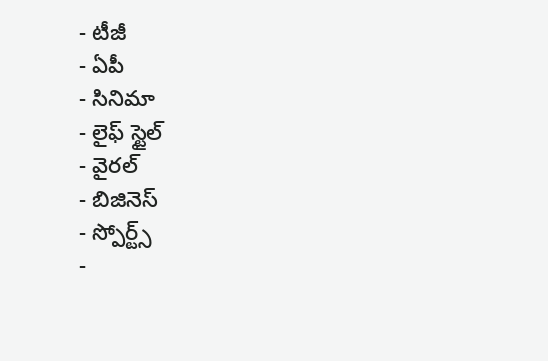- టీజీ
- ఏపీ
- సినిమా
- లైఫ్ స్టైల్
- వైరల్
- బిజినెస్
- స్పోర్ట్స్
-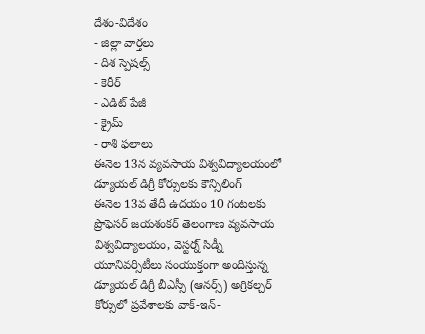దేశం-విదేశం
- జిల్లా వార్తలు
- దిశ స్పెషల్స్
- కెరీర్
- ఎడిట్ పేజీ
- క్రైమ్
- రాశి ఫలాలు
ఈనెల 13న వ్యవసాయ విశ్వవిద్యాలయంలో డ్యూయల్ డిగ్రీ కోర్సులకు కౌన్సిలింగ్
ఈనెల 13వ తేదీ ఉదయం 10 గంటలకు ప్రొఫెసర్ జయశంకర్ తెలంగాణ వ్యవసాయ విశ్వవిద్యాలయం, వెస్టర్న్ సిడ్నీ యూనివర్సిటీలు సంయుక్తంగా అందిస్తున్న డ్యూయల్ డిగ్రీ బీఎస్సీ (ఆనర్స్) అగ్రికల్చర్ కోర్సులో ప్రవేశాలకు వాక్-ఇన్-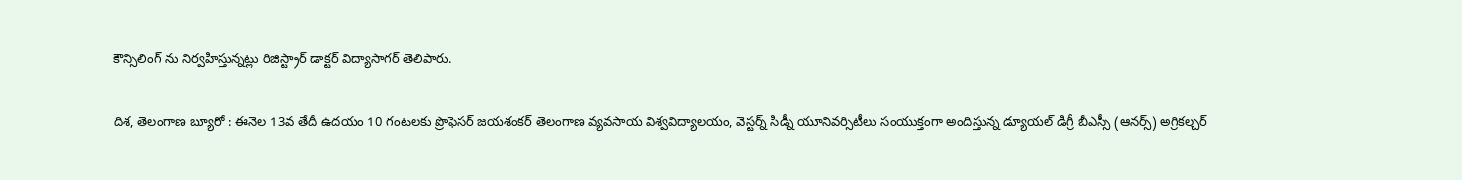కౌన్సిలింగ్ ను నిర్వహిస్తున్నట్లు రిజిస్ట్రార్ డాక్టర్ విద్యాసాగర్ తెలిపారు.

దిశ, తెలంగాణ బ్యూరో : ఈనెల 13వ తేదీ ఉదయం 10 గంటలకు ప్రొఫెసర్ జయశంకర్ తెలంగాణ వ్యవసాయ విశ్వవిద్యాలయం, వెస్టర్న్ సిడ్నీ యూనివర్సిటీలు సంయుక్తంగా అందిస్తున్న డ్యూయల్ డిగ్రీ బీఎస్సీ (ఆనర్స్) అగ్రికల్చర్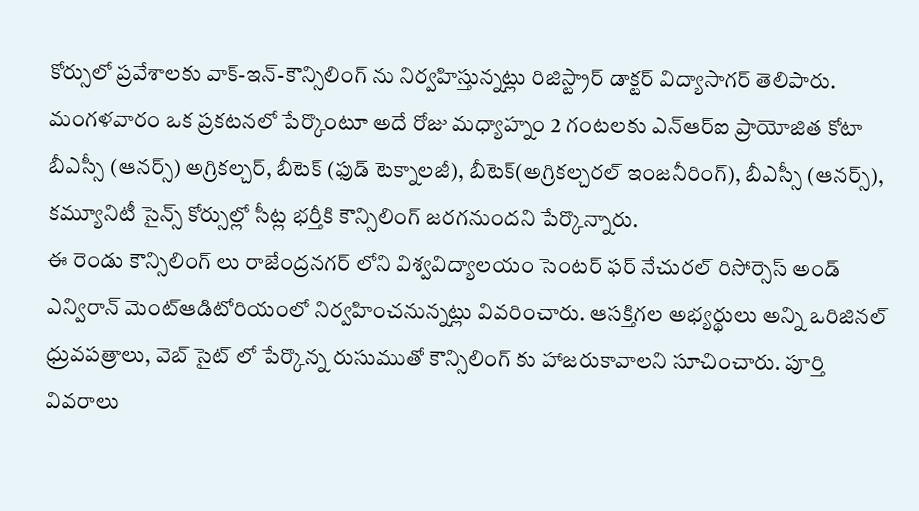కోర్సులో ప్రవేశాలకు వాక్-ఇన్-కౌన్సిలింగ్ ను నిర్వహిస్తున్నట్లు రిజిస్ట్రార్ డాక్టర్ విద్యాసాగర్ తెలిపారు. మంగళవారం ఒక ప్రకటనలో పేర్కొంటూ అదే రోజు మధ్యాహ్నం 2 గంటలకు ఎన్ఆర్ఐ ప్రాయోజిత కోటా బీఎస్సీ (ఆనర్స్) అగ్రికల్చర్, బీటెక్ (ఫుడ్ టెక్నాలజీ), బీటెక్(అగ్రికల్చరల్ ఇంజనీరింగ్), బీఎస్సీ (ఆనర్స్), కమ్యూనిటీ సైన్స్ కోర్సుల్లో సీట్ల భర్తీకి కౌన్సిలింగ్ జరగనుందని పేర్కొన్నారు.
ఈ రెండు కౌన్సిలింగ్ లు రాజేంద్రనగర్ లోని విశ్వవిద్యాలయం సెంటర్ ఫర్ నేచురల్ రిసోర్సెస్ అండ్ ఎన్విరాన్ మెంట్ఆడిటోరియంలో నిర్వహించనున్నట్లు వివరించారు. ఆసక్తిగల అభ్యర్థులు అన్ని ఒరిజినల్ ధ్రువపత్రాలు, వెబ్ సైట్ లో పేర్కొన్న రుసుముతో కౌన్సిలింగ్ కు హాజరుకావాలని సూచించారు. పూర్తి వివరాలు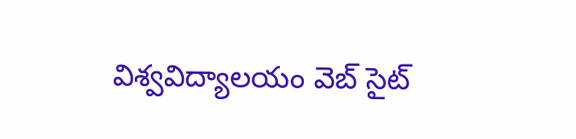విశ్వవిద్యాలయం వెబ్ సైట్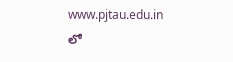www.pjtau.edu.in లో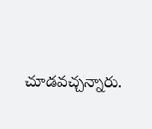చూడవచ్చన్నారు.